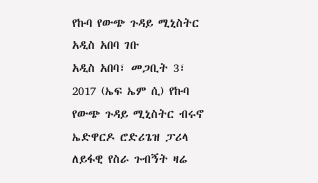የኩባ የውጭ ጉዳይ ሚኒስትር አዲስ አበባ ገቡ
አዲስ አበባ፣ መጋቢት 3፣ 2017 (ኤፍ ኤም ሲ) የኩባ የውጭ ጉዳይ ሚኒስትር ብሩኖ ኤድዋርዶ ሮድሪጌዝ ፓሪላ ለይፋዊ የስራ ጉብኝት ዛሬ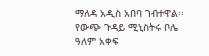ማለዳ አዲስ አበባ ገብተዋል፡፡
የውጭ ጉዳይ ሚኒስትሩ ቦሌ ዓለም አቀፍ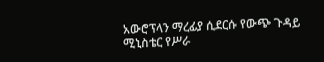አውሮፕላን ማረፊያ ሲደርሱ የውጭ ጉዳይ ሚኒስቴር የሥራ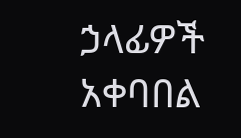ኃላፊዎች አቀባበል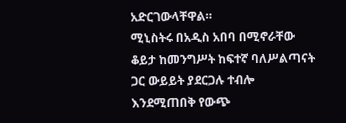አድርገውላቸዋል።
ሚኒስትሩ በአዲስ አበባ በሚኖራቸው ቆይታ ከመንግሥት ከፍተኛ ባለሥልጣናት ጋር ውይይት ያደርጋሉ ተብሎ እንደሚጠበቅ የውጭ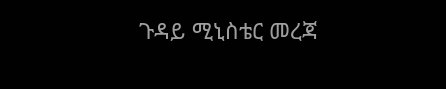ጉዳይ ሚኒስቴር መረጃ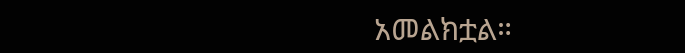አመልክቷል።